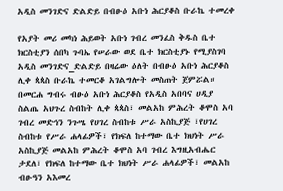አዲስ መንገድና ድልድይ በብፁዕ አቡነ ሕርያቆስ ቡራኬ ተመረቀ

የአያት መሪ መካነ ሕይወት አቡነ ገብረ መንፈስ ቅዱስ ቤተ ክርስቲያን ሰበካ ጉባኤ የሠራው ወደ ቤተ ክርስቲያኑ የሚያስገባ አዲስ መንገድና_ድልድይ በዛሬው ዕለት በብፁዕ አቡነ ሕርያቆስ ሊቀ ጳጳስ ቡራኬ ተመርቆ አገልግሎት መስጠት ጀምሯል።
በመርሐ ግብሩ ብፁዕ አቡነ ሕርያቆስ የአዲስ አበባና ሀዲያ ስልጤ አህጉረ ስብከት ሊቀ ጳጳስ፣ መልአከ ምሕረት ቆሞስ አባ ገብረ መድኅን ንጉሤ የሀገረ ስብከቱ ሥራ አስኪያጅ ፣የሀገረ ስብከቱ የሥራ ሐላፊዎች፣ የክፍለ ከተማው ቤተ ክህነት ሥራ አስኪያጅ መልአከ ምሕረት ቆሞስ አባ ገብረ እግዚአብሔር ታደለ፣ የክፍለ ከተማው ቤተ ክህነት ሥራ ሐላፊዎች፣ መልአከ ብፁዓን አእመረ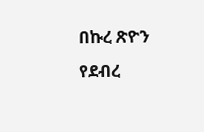በኩረ ጽዮን የደብረ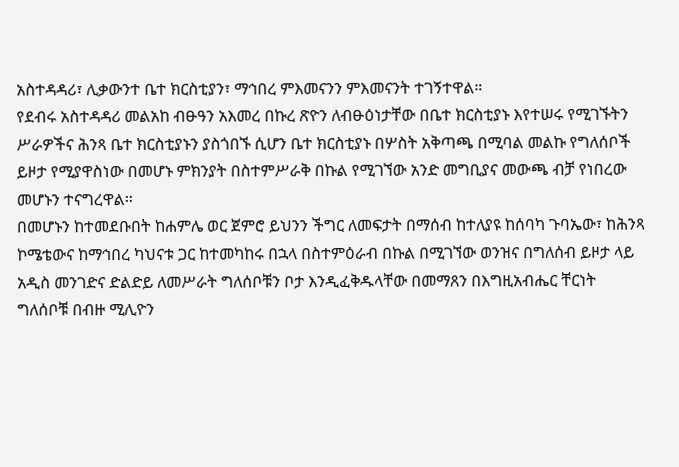አስተዳዳሪ፣ ሊቃውንተ ቤተ ክርስቲያን፣ ማኅበረ ምእመናንን ምእመናንት ተገኝተዋል።
የደብሩ አስተዳዳሪ መልአከ ብፁዓን አእመረ በኩረ ጽዮን ለብፁዕነታቸው በቤተ ክርስቲያኑ እየተሠሩ የሚገኙትን ሥራዎችና ሕንጻ ቤተ ክርስቲያኑን ያስጎበኙ ሲሆን ቤተ ክርስቲያኑ በሦስት አቅጣጫ በሚባል መልኩ የግለሰቦች ይዞታ የሚያዋስነው በመሆኑ ምክንያት በስተምሥራቅ በኩል የሚገኘው አንድ መግቢያና መውጫ ብቻ የነበረው መሆኑን ተናግረዋል።
በመሆኑን ከተመደቡበት ከሐምሌ ወር ጀምሮ ይህንን ችግር ለመፍታት በማሰብ ከተለያዩ ከሰባካ ጉባኤው፣ ከሕንጻ ኮሜቴውና ከማኅበረ ካህናቱ ጋር ከተመካከሩ በኋላ በስተምዕራብ በኩል በሚገኘው ወንዝና በግለሰብ ይዞታ ላይ አዲስ መንገድና ድልድይ ለመሥራት ግለሰቦቹን ቦታ እንዲፈቅዱላቸው በመማጸን በእግዚአብሔር ቸርነት ግለሰቦቹ በብዙ ሚሊዮን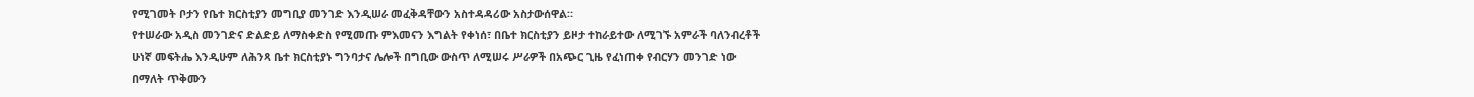የሚገመት ቦታን የቤተ ክርስቲያን መግቢያ መንገድ እንዲሠራ መፈቅዳቸውን አስተዳዳሪው አስታውሰዋል።
የተሠራው አዲስ መንገድና ድልድይ ለማስቀድስ የሚመጡ ምእመናን እግልት የቀነሰ፣ በቤተ ክርስቲያን ይዞታ ተከራይተው ለሚገኙ አምራች ባለንብረቶች ሁነኛ መፍትሔ እንዲሁም ለሕንጻ ቤተ ክርስቲያኑ ግንባታና ሌሎች በግቢው ውስጥ ለሚሠሩ ሥራዎች በአጭር ጊዜ የፈነጠቀ የብርሃን መንገድ ነው በማለት ጥቅሙን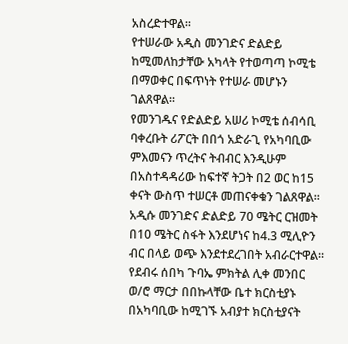አስረድተዋል።
የተሠራው አዲስ መንገድና ድልድይ ከሚመለከታቸው አካላት የተወጣጣ ኮሚቴ በማወቀር በፍጥነት የተሠራ መሆኑን ገልጸዋል።
የመንገዱና የድልድይ አሠሪ ኮሚቴ ሰብሳቢ ባቀረቡት ሪፖርት በበጎ አድራጊ የአካባቢው ምእመናን ጥረትና ትብብር እንዲሁም በአስተዳዳሪው ከፍተኛ ትጋት በ2 ወር ከ15 ቀናት ውስጥ ተሠርቶ መጠናቀቁን ገልጸዋል።
አዲሱ መንገድና ድልድይ 70 ሜትር ርዝመት በ10 ሜትር ስፋት እንደሆነና ከ4.3 ሚሊዮን ብር በላይ ወጭ እንደተደረገበት አብራርተዋል።
የደብሩ ሰበካ ጉባኤ ምክትል ሊቀ መንበር ወ/ሮ ማርታ በበኩላቸው ቤተ ክርስቲያኑ በአካባቢው ከሚገኙ አብያተ ክርስቲያናት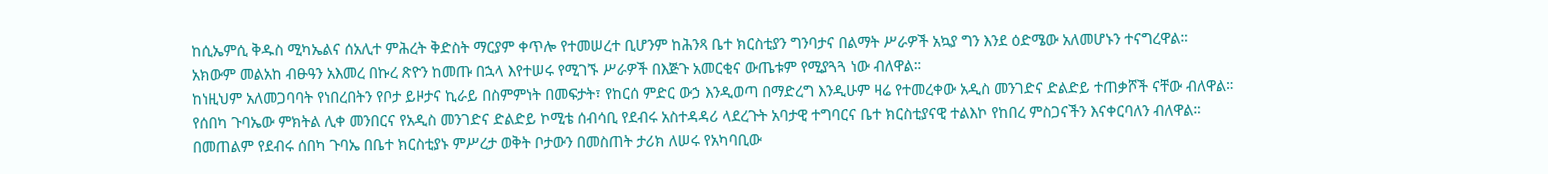ከሲኤምሲ ቅዱስ ሚካኤልና ሰአሊተ ምሕረት ቅድስት ማርያም ቀጥሎ የተመሠረተ ቢሆንም ከሕንጻ ቤተ ክርስቲያን ግንባታና በልማት ሥራዎች አኳያ ግን እንደ ዕድሜው አለመሆኑን ተናግረዋል።
አክውም መልአከ ብፁዓን አእመረ በኩረ ጽዮን ከመጡ በኋላ እየተሠሩ የሚገኙ ሥራዎች በእጅጉ አመርቂና ውጤቱም የሚያጓጓ ነው ብለዋል።
ከነዚህም አለመጋባባት የነበረበትን የቦታ ይዞታና ኪራይ በስምምነት በመፍታት፣ የከርሰ ምድር ውኃ እንዲወጣ በማድረግ እንዲሁም ዛሬ የተመረቀው አዲስ መንገድና ድልድይ ተጠቃሾች ናቸው ብለዋል።
የሰበካ ጉባኤው ምክትል ሊቀ መንበርና የአዲስ መንገድና ድልድይ ኮሚቴ ሰብሳቢ የደብሩ አስተዳዳሪ ላደረጉት አባታዊ ተግባርና ቤተ ክርስቲያናዊ ተልእኮ የከበረ ምስጋናችን እናቀርባለን ብለዋል።
በመጠልም የደብሩ ሰበካ ጉባኤ በቤተ ክርስቲያኑ ምሥረታ ወቅት ቦታውን በመስጠት ታሪክ ለሠሩ የአካባቢው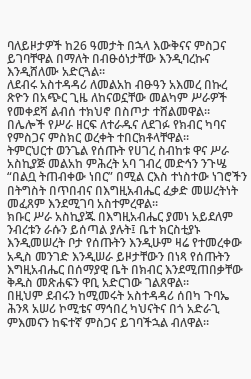ባለይዞታዎች ከ26 ዓመታት በኋላ እውቅናና ምስጋና ይገባቸዋል በማለት በብፁዕነታቸው እንዲባረኩና እንዲሸለሙ አድርጓል።
ለደብሩ አስተዳዳሪ ለመልአከ ብፁዓን አእመረ በኩረ ጽዮን በአጭር ጊዜ ለከናወኗቸው መልካም ሥራዎች የመቀደሻ ልብሰ ተክህኖ በስጦታ ተሸልመዋል።
በሌሎች የሥራ ዘርፍ ለተራዱና ለደገፉ የክብር ካባና የምስጋና ምስክር ወረቀት ተበርክቶላቸዋል።
ትምርህርተ ወንጌል የሰጡት የሀገረ ስብከቱ ዋና ሥራ አስኪያጅ መልአከ ምሕረት አባ ገብረ መድኅን ንጉሤ “በልቧ ትጠብቀው ነበር” በሚል ርእስ ተነስተው ነገሮችን በትግስት በጥበብና በእግዚአብሔር ፈቃድ መሠረትነት መፈጸም እንደሚገባ አስተምረዋል።
ክቡር ሥራ አስኪያጁ በእግዚአብሔር ያመነ አይደለም ንብረቱን ራሱን ይሰጣል ያሉት፤ ቤተ ክርስቲያኑ እንዲመሠረት ቦታ የሰጡትን እንዲሁም ዛሬ የተመረቀው አዲስ መንገድ እንዲሠራ ይዞታቸውን በነጻ የሰጡትን እግዚአብሔር በሰማያዊ ቤት በክብር እንደሚጠበቃቸው ቅዱስ መጽሐፍን ዋቢ አድርገው ገልጸዋል።
በዚህም ደብሩን ከሚመሩት አስተዳዳሪ ሰበካ ጉባኤ ሕንጻ አሠሪ ኮሚቴና ማኅበረ ካህናትና በጎ አድራጊ ምእመናን ከፍተኛ ምስጋና ይገባችኋል ብለዋል።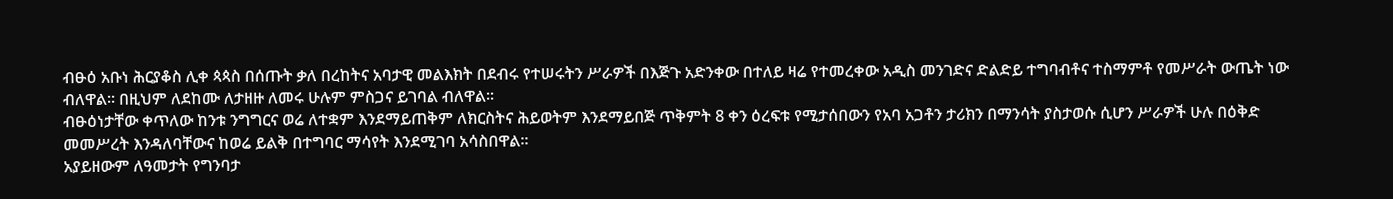ብፁዕ አቡነ ሕርያቆስ ሊቀ ጳጳስ በሰጡት ቃለ በረከትና አባታዊ መልእክት በደብሩ የተሠሩትን ሥራዎች በእጅጉ አድንቀው በተለይ ዛሬ የተመረቀው አዲስ መንገድና ድልድይ ተግባብቶና ተስማምቶ የመሥራት ውጤት ነው ብለዋል። በዚህም ለደከሙ ለታዘዙ ለመሩ ሁሉም ምስጋና ይገባል ብለዋል።
ብፁዕነታቸው ቀጥለው ከንቱ ንግግርና ወሬ ለተቋም እንደማይጠቅም ለክርስትና ሕይወትም እንደማይበጅ ጥቅምት 8 ቀን ዕረፍቱ የሚታሰበውን የአባ አጋቶን ታሪክን በማንሳት ያስታወሱ ሲሆን ሥራዎች ሁሉ በዕቅድ መመሥረት እንዳለባቸውና ከወሬ ይልቅ በተግባር ማሳየት እንደሚገባ አሳስበዋል።
አያይዘውም ለዓመታት የግንባታ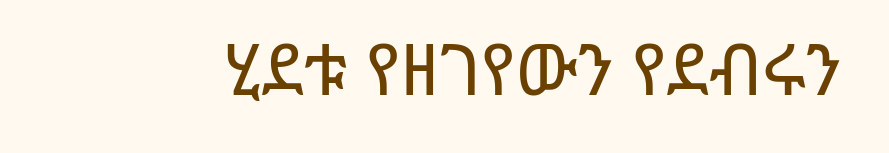ሂደቱ የዘገየውን የደብሩን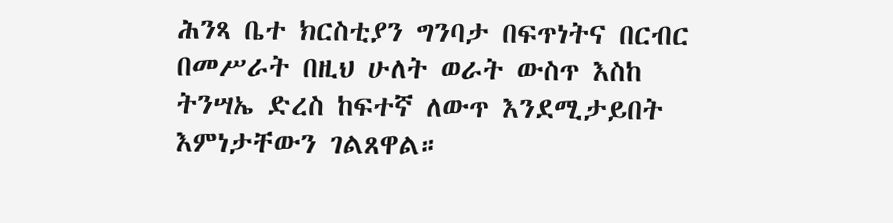ሕንጻ ቤተ ክርስቲያን ግንባታ በፍጥነትና በርብር በመሥራት በዚህ ሁለት ወራት ውስጥ እስከ ትንሣኤ ድረስ ከፍተኛ ለውጥ እንደሚታይበት እምነታቸውን ገልጸዋል።